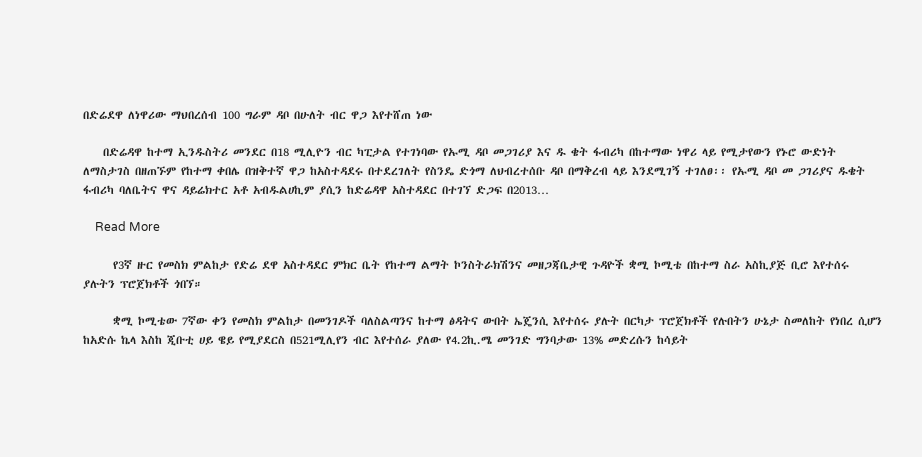በድሬደዋ ለነዋሪው ማህበረሰብ 100 ግራም ዳቦ በሁለት ብር ዋጋ እየተሸጠ ነው

    በድሬዳዋ ከተማ ኢንዱስትሪ መንደር በ18 ሚሊዮን ብር ካፒታል የተገነባው የኡሚ ዳቦ መጋገሪያ እና ዱ ቄት ፋብሪካ በከተማው ነዋሪ ላይ የሚታየውን የኑሮ ውድነት ለማስታገስ በዘጠኙም የከተማ ቀበሌ በዝቅተኛ ዋጋ ከአስተዳደሩ በተደረገለት የስንዴ ድጎማ ለህብረተሰቡ ዳቦ በማቅረብ ላይ እንደሚገኝ ተገለፀ፡፡ የኡሚ ዳቦ መ ጋገሪያና ዱቄት ፋብሪካ ባለቤትና ዋና ዳይሬክተር አቶ አብዱልሀኪም ያሲን ከድሬዳዋ አስተዳደር በተገኘ ድጋፍ በ2013…

    Read More

      የ3ኛ ዙር የመስክ ምልከታ የድሬ ደዋ አስተዳደር ምክር ቤት የከተማ ልማት ኮንስትራክሽንና መዘጋጃቤታዊ ጉዳዮች ቋሚ ኮሚቴ በከተማ ስራ አስኪያጅ ቢሮ እየተሰሩ ያሉትን ፕሮጀክቶች ጎበኘ።

      ቋሚ ኮሚቴው 7ኛው ቀን የመስክ ምልከታ በመንገዶች ባለስልጣንና ከተማ ፅዳትና ውበት ኤጄንሲ እየተሰሩ ያሉት በርካታ ፕሮጀክቶች የሉበትን ሁኔታ ስመለከት የነበረ ሲሆን ከአድሱ ኬላ እስከ ጂቡቲ ሀይ ዌይ የሚያደርስ በ521ሚሊየን ብር እየተሰራ ያለው የ4.2ኪ.ሜ መንገድ ግንባታው 13% መድረሱን ከሳይት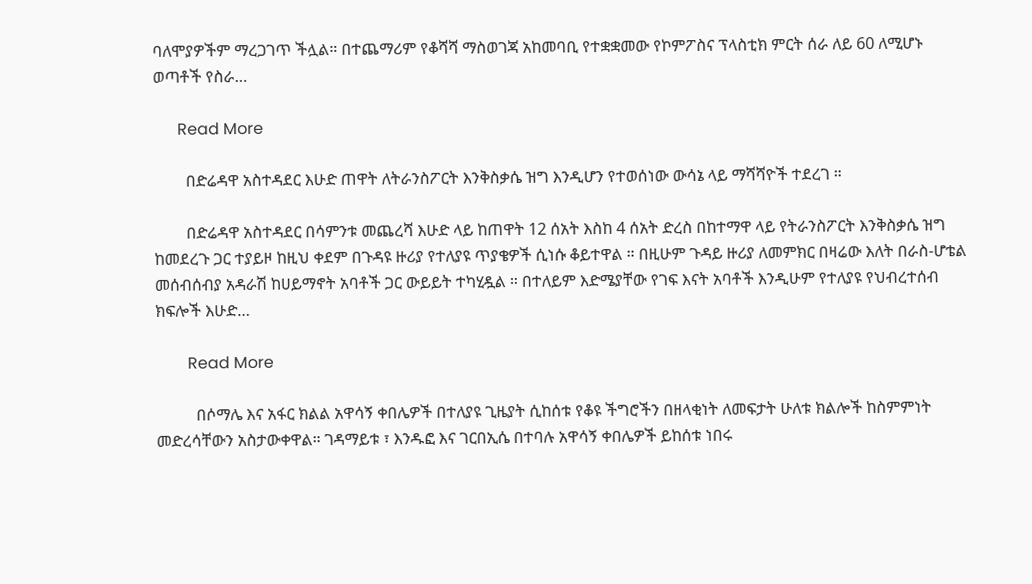ባለሞያዎችም ማረጋገጥ ችሏል። በተጨማሪም የቆሻሻ ማስወገጃ አከመባቢ የተቋቋመው የኮምፖስና ፕላስቲክ ምርት ሰራ ለይ 60 ለሚሆኑ ወጣቶች የስራ…

      Read More

        በድሬዳዋ አስተዳደር እሁድ ጠዋት ለትራንስፖርት እንቅስቃሴ ዝግ እንዲሆን የተወሰነው ውሳኔ ላይ ማሻሻዮች ተደረገ ።

        በድሬዳዋ አስተዳደር በሳምንቱ መጨረሻ እሁድ ላይ ከጠዋት 12 ሰአት እስከ 4 ሰአት ድረስ በከተማዋ ላይ የትራንስፖርት እንቅስቃሴ ዝግ ከመደረጉ ጋር ተያይዞ ከዚህ ቀደም በጉዳዩ ዙሪያ የተለያዩ ጥያቄዎች ሲነሱ ቆይተዋል ። በዚሁም ጉዳይ ዙሪያ ለመምክር በዛሬው እለት በራስ-ሆቴል መሰብሰብያ አዳራሽ ከሀይማኖት አባቶች ጋር ውይይት ተካሂዷል ። በተለይም እድሜያቸው የገፍ እናት አባቶች እንዲሁም የተለያዩ የህብረተሰብ ክፍሎች እሁድ…

        Read More

          በሶማሌ እና አፋር ክልል አዋሳኝ ቀበሌዎች በተለያዩ ጊዜያት ሲከሰቱ የቆዩ ችግሮችን በዘላቂነት ለመፍታት ሁለቱ ክልሎች ከስምምነት መድረሳቸውን አስታውቀዋል። ገዳማይቱ ፣ እንዱፎ እና ገርበኢሴ በተባሉ አዋሳኝ ቀበሌዎች ይከሰቱ ነበሩ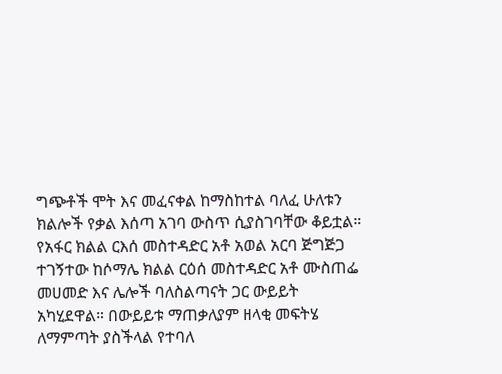ግጭቶች ሞት እና መፈናቀል ከማስከተል ባለፈ ሁለቱን ክልሎች የቃል እሰጣ አገባ ውስጥ ሲያስገባቸው ቆይቷል። የአፋር ክልል ርእሰ መስተዳድር አቶ አወል አርባ ጅግጅጋ ተገኝተው ከሶማሌ ክልል ርዕሰ መስተዳድር አቶ ሙስጠፌ መሀመድ እና ሌሎች ባለስልጣናት ጋር ውይይት አካሂደዋል። በውይይቱ ማጠቃለያም ዘላቂ መፍትሄ ለማምጣት ያስችላል የተባለ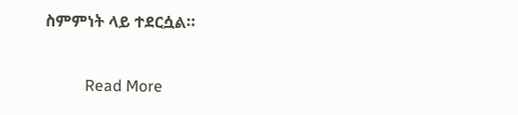ስምምነት ላይ ተደርሷል።

          Read More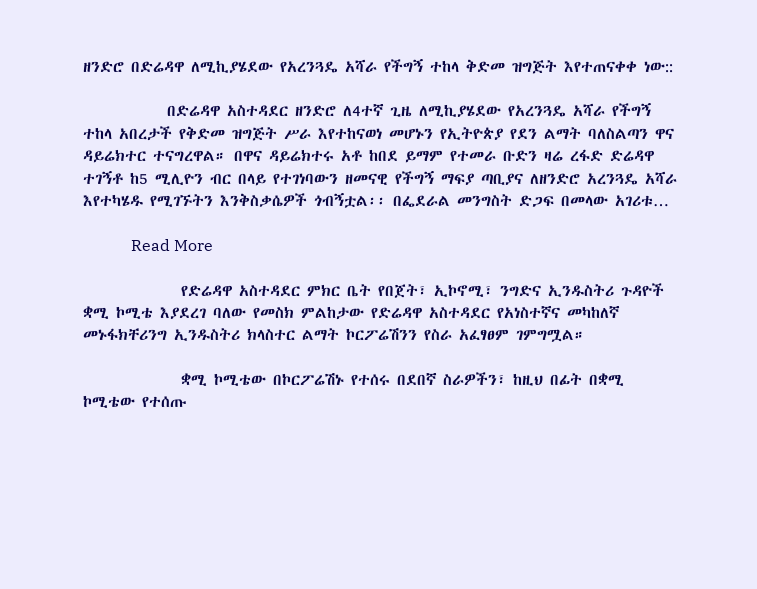ዘንድሮ በድሬዳዋ ለሚኪያሄደው የአረንጓዴ አሻራ የችግኝ ተከላ ቅድመ ዝግጅት እየተጠናቀቀ ነው::

            በድሬዳዋ አስተዳደር ዘንድሮ ለ4ተኛ ጊዜ ለሚኪያሄደው የአረንጓዴ አሻራ የችግኝ ተከላ አበረታች የቅድመ ዝግጅት ሥራ እየተከናወነ መሆኑን የኢትዮጵያ የደን ልማት ባለስልጣን ዋና ዳይሬክተር ተናግረዋል። በዋና ዳይሬክተሩ አቶ ከበደ ይማም የተመራ ቡድን ዛሬ ረፋድ ድሬዳዋ ተገኝቶ ከ5 ሚሊዮን ብር በላይ የተገነባውን ዘመናዊ የችግኝ ማፍያ ጣቢያና ለዘንድሮ አረንጓዴ አሻራ እየተካሄዱ የሚገኙትን እንቅስቃሴዎች ጎብኝቷል፡፡ በፌደራል መንግስት ድጋፍ በመላው አገሪቱ…

            Read More

              የድሬዳዋ አስተዳደር ምክር ቤት የበጀት፣ ኢኮኖሚ፣ ንግድና ኢንዱስትሪ ጉዳዮች ቋሚ ኮሚቴ እያደረገ ባለው የመስክ ምልከታው የድሬዳዋ አስተዳደር የአነስተኛና መካከለኛ መኑፋክቸሪንግ ኢንዱስትሪ ክላስተር ልማት ኮርፖሬሽንን የስራ አፈፃፀም ገምግሟል።

              ቋሚ ኮሚቴው በኮርፖሬሽኑ የተሰሩ በደበኛ ስራዎችን፣ ከዚህ በፊት በቋሚ ኮሚቴው የተሰጡ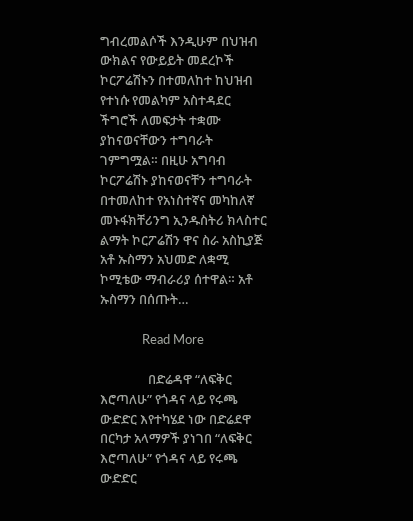ግብረመልሶች እንዲሁም በህዝብ ውክልና የውይይት መደረኮች ኮርፖሬሽኑን በተመለከተ ከህዝብ የተነሱ የመልካም አስተዳደር ችግሮች ለመፍታት ተቋሙ ያከናወናቸውን ተግባራት ገምግሟል። በዚሁ አግባብ ኮርፖሬሽኑ ያከናወናቸን ተግባራት በተመለከተ የአነስተኛና መካከለኛ መኑፋክቸሪንግ ኢንዱስትሪ ክላስተር ልማት ኮርፖሬሽን ዋና ስራ አስኪያጅ አቶ ኡስማን አህመድ ለቋሚ ኮሚቴው ማብራሪያ ሰተዋል። አቶ ኡስማን በሰጡት…

              Read More

                በድሬዳዋ “ለፍቅር እሮጣለሁ” የጎዳና ላይ የሩጫ ውድድር እየተካሄደ ነው በድሬደዋ በርካታ አላማዎች ያነገበ “ለፍቅር እሮጣለሁ” የጎዳና ላይ የሩጫ ውድድር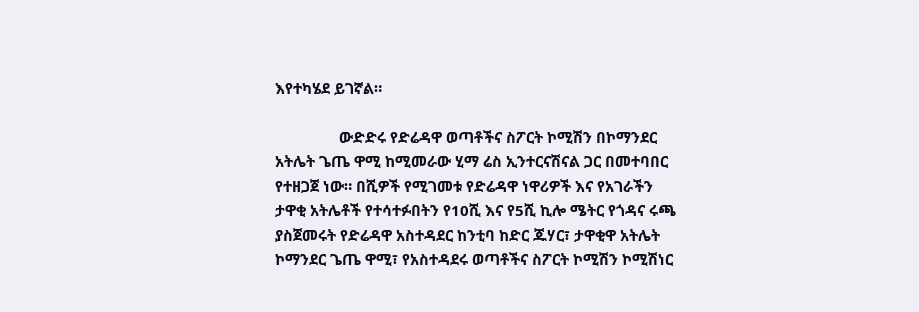እየተካሄደ ይገኛል።

                ውድድሩ የድሬዳዋ ወጣቶችና ስፖርት ኮሚሽን በኮማንደር አትሌት ጌጤ ዋሚ ከሚመራው ሂማ ሬስ ኢንተርናሽናል ጋር በመተባበር የተዘጋጀ ነው። በሺዎች የሚገመቱ የድሬዳዋ ነዋሪዎች እና የአገራችን ታዋቂ አትሌቶች የተሳተፉበትን የ10ሺ እና የ5ሺ ኪሎ ሜትር የጎዳና ሩጫ ያስጀመሩት የድሬዳዋ አስተዳደር ከንቲባ ከድር ጁሃር፣ ታዋቂዋ አትሌት ኮማንደር ጌጤ ዋሚ፣ የአስተዳደሩ ወጣቶችና ስፖርት ኮሚሽን ኮሚሽነር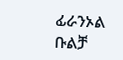ፊራንኦል ቡልቻ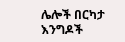ሌሎች በርካታ እንግዶች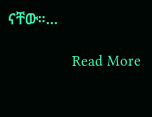ናቸው።…

                Read More